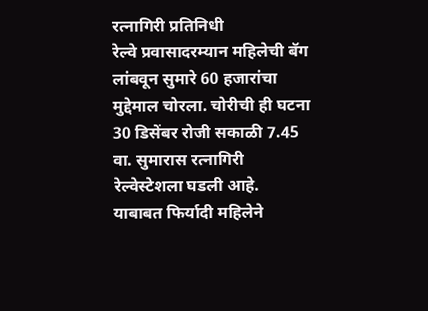रत्नागिरी प्रतिनिधी
रेल्वे प्रवासादरम्यान महिलेची बॅग लांबवून सुमारे 60 हजारांचा मुद्देमाल चोरला. चोरीची ही घटना 30 डिसेंबर रोजी सकाळी 7.45 वा. सुमारास रत्नागिरी रेल्वेस्टेशला घडली आहे.
याबाबत फिर्यादी महिलेने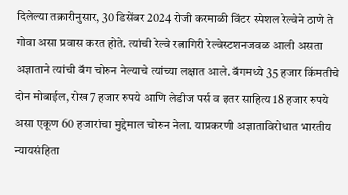दिलेल्या तक्रारीनुसार, 30 डिसेंबर 2024 रोजी करमाळी विंटर स्पेशल रेल्वेने ठाणे ते गोवा असा प्रवास करत होते. त्यांची रेल्वे रत्नागिरी रेल्वेस्टशनजवळ आली असता अज्ञाताने त्यांची बॅग चोरुन नेल्याचे त्यांच्या लक्षात आले. बॅगमध्ये 35 हजार किंमतीचे दोन मोबाईल, रोख 7 हजार रुपये आणि लेडीज पर्स व इतर साहित्य 18 हजार रुपये असा एकूण 60 हजारांचा मुद्देमाल चोरुन नेला. याप्रकरणी अज्ञाताविरोधात भारतीय न्यायसंहिता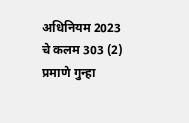अधिनियम 2023 चे कलम 303 (2) प्रमाणे गुन्हा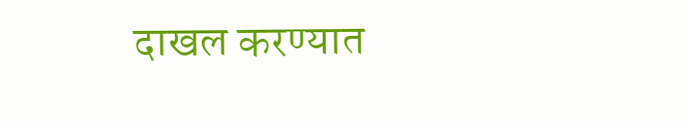दाखल करण्यात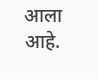आला आहे.